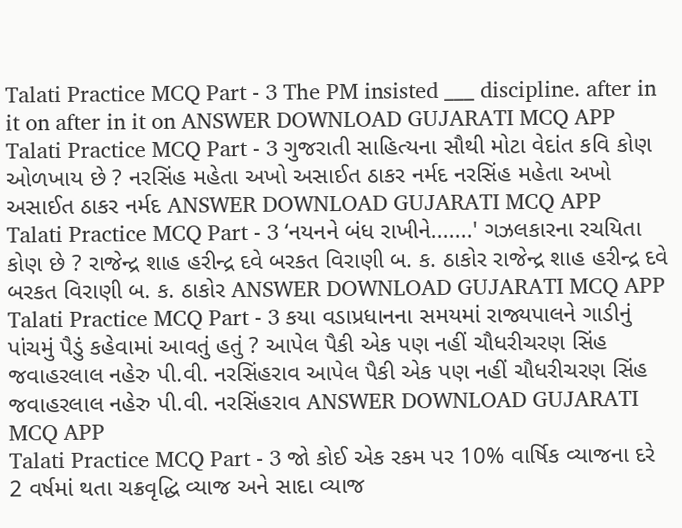Talati Practice MCQ Part - 3 The PM insisted ___ discipline. after in it on after in it on ANSWER DOWNLOAD GUJARATI MCQ APP
Talati Practice MCQ Part - 3 ગુજરાતી સાહિત્યના સૌથી મોટા વેદાંત કવિ કોણ ઓળખાય છે ? નરસિંહ મહેતા અખો અસાઈત ઠાકર નર્મદ નરસિંહ મહેતા અખો અસાઈત ઠાકર નર્મદ ANSWER DOWNLOAD GUJARATI MCQ APP
Talati Practice MCQ Part - 3 ‘નયનને બંધ રાખીને.......' ગઝલકારના રચયિતા કોણ છે ? રાજેન્દ્ર શાહ હરીન્દ્ર દવે બરકત વિરાણી બ. ક. ઠાકોર રાજેન્દ્ર શાહ હરીન્દ્ર દવે બરકત વિરાણી બ. ક. ઠાકોર ANSWER DOWNLOAD GUJARATI MCQ APP
Talati Practice MCQ Part - 3 કયા વડાપ્રધાનના સમયમાં રાજ્યપાલને ગાડીનું પાંચમું પૈડું કહેવામાં આવતું હતું ? આપેલ પૈકી એક પણ નહીં ચૌધરીચરણ સિંહ જવાહરલાલ નહેરુ પી.વી. નરસિંહરાવ આપેલ પૈકી એક પણ નહીં ચૌધરીચરણ સિંહ જવાહરલાલ નહેરુ પી.વી. નરસિંહરાવ ANSWER DOWNLOAD GUJARATI MCQ APP
Talati Practice MCQ Part - 3 જો કોઈ એક રકમ પર 10% વાર્ષિક વ્યાજના દરે 2 વર્ષમાં થતા ચક્રવૃદ્ધિ વ્યાજ અને સાદા વ્યાજ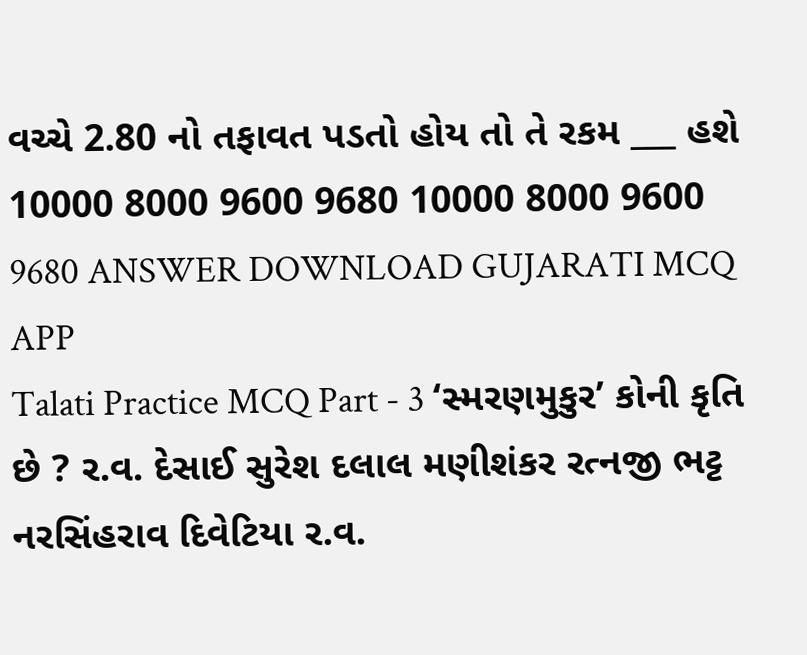વચ્ચે 2.80 નો તફાવત પડતો હોય તો તે રકમ ___ હશે 10000 8000 9600 9680 10000 8000 9600 9680 ANSWER DOWNLOAD GUJARATI MCQ APP
Talati Practice MCQ Part - 3 ‘સ્મરણમુકુર’ કોની કૃતિ છે ? ર.વ. દેસાઈ સુરેશ દલાલ મણીશંકર રત્નજી ભટ્ટ નરસિંહરાવ દિવેટિયા ર.વ.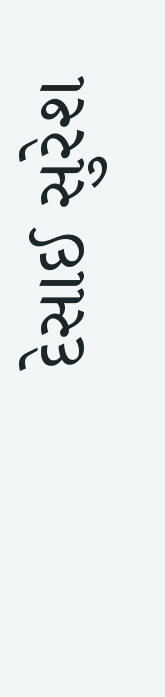દેસાઈ સુરેશ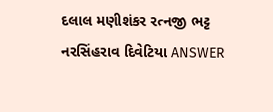દલાલ મણીશંકર રત્નજી ભટ્ટ નરસિંહરાવ દિવેટિયા ANSWER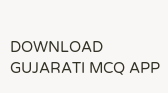DOWNLOAD GUJARATI MCQ APP